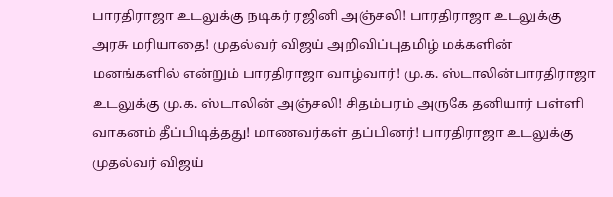பாரதிராஜா உடலுக்கு நடிகர் ரஜினி அஞ்சலி! பாரதிராஜா உடலுக்கு அரசு மரியாதை! முதல்வர் விஜய் அறிவிப்புதமிழ் மக்களின் மனங்களில் என்றும் பாரதிராஜா வாழ்வார்! மு.க. ஸ்டாலின்பாரதிராஜா உடலுக்கு மு.க. ஸ்டாலின் அஞ்சலி! சிதம்பரம் அருகே தனியார் பள்ளி வாகனம் தீப்பிடித்தது! மாணவர்கள் தப்பினர்! பாரதிராஜா உடலுக்கு முதல்வர் விஜய்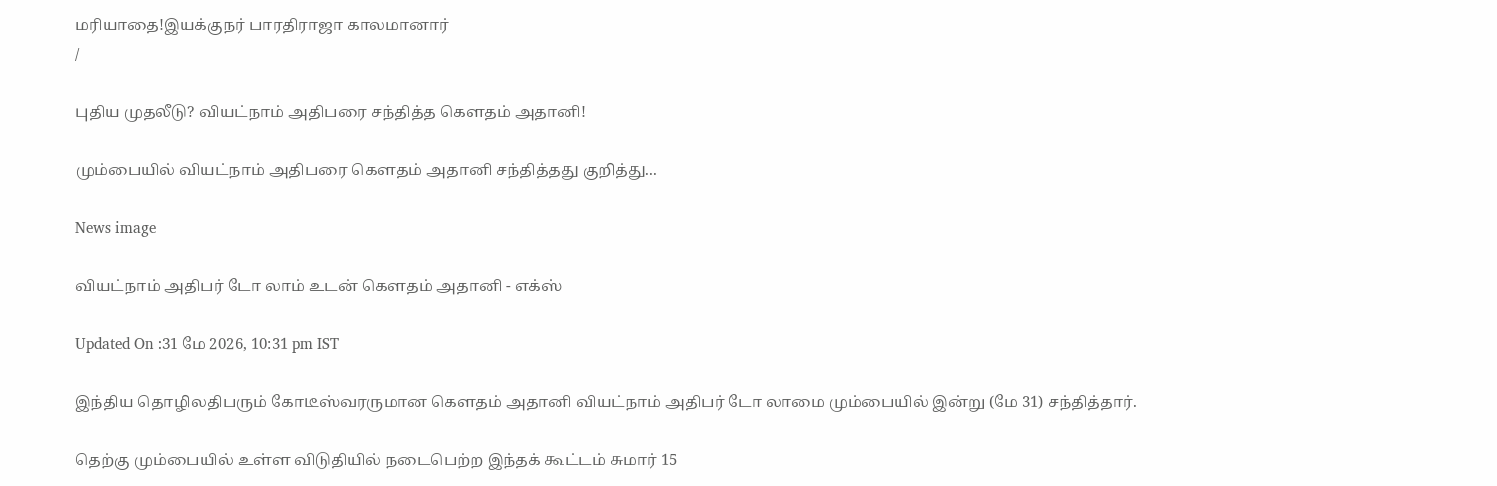மரியாதை!இயக்குநர் பாரதிராஜா காலமானார்
/

புதிய முதலீடு? வியட்நாம் அதிபரை சந்தித்த கெளதம் அதானி!

மும்பையில் வியட்நாம் அதிபரை கெளதம் அதானி சந்தித்தது குறித்து...

News image

வியட்நாம் அதிபர் டோ லாம் உடன் கெளதம் அதானி - எக்ஸ்

Updated On :31 மே 2026, 10:31 pm IST

இந்திய தொழிலதிபரும் கோடீஸ்வரருமான கெளதம் அதானி வியட்நாம் அதிபர் டோ லாமை மும்பையில் இன்று (மே 31) சந்தித்தார்.

தெற்கு மும்பையில் உள்ள விடுதியில் நடைபெற்ற இந்தக் கூட்டம் சுமார் 15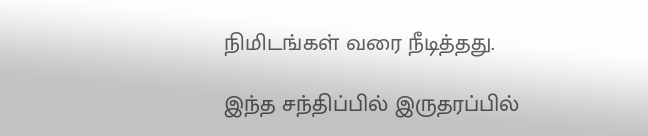நிமிடங்கள் வரை நீடித்தது.

இந்த சந்திப்பில் இருதரப்பில்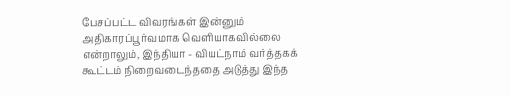பேசப்பட்ட விவரங்கள் இன்னும் அதிகாரப்பூர்வமாக வெளியாகவில்லை என்றாலும், இந்தியா - வியட்நாம் வர்த்தகக் கூட்டம் நிறைவடைந்ததை அடுத்து இந்த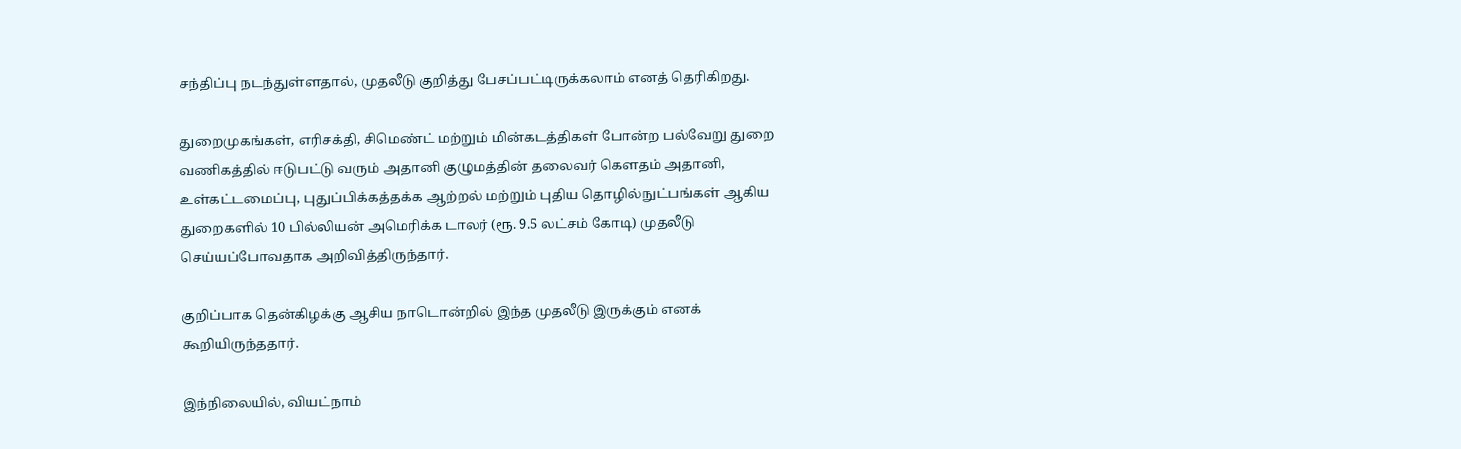சந்திப்பு நடந்துள்ளதால், முதலீடு குறித்து பேசப்பட்டிருக்கலாம் எனத் தெரிகிறது.

துறைமுகங்கள், எரிசக்தி, சிமெண்ட் மற்றும் மின்கடத்திகள் போன்ற பல்வேறு துறை வணிகத்தில் ஈடுபட்டு வரும் அதானி குழுமத்தின் தலைவர் கெளதம் அதானி, உள்கட்டமைப்பு, புதுப்பிக்கத்தக்க ஆற்றல் மற்றும் புதிய தொழில்நுட்பங்கள் ஆகிய துறைகளில் 10 பில்லியன் அமெரிக்க டாலர் (ரூ. 9.5 லட்சம் கோடி) முதலீடு செய்யப்போவதாக அறிவித்திருந்தார்.

குறிப்பாக தென்கிழக்கு ஆசிய நாடொன்றில் இந்த முதலீடு இருக்கும் எனக் கூறியிருந்ததார்.

இந்நிலையில், வியட்நாம்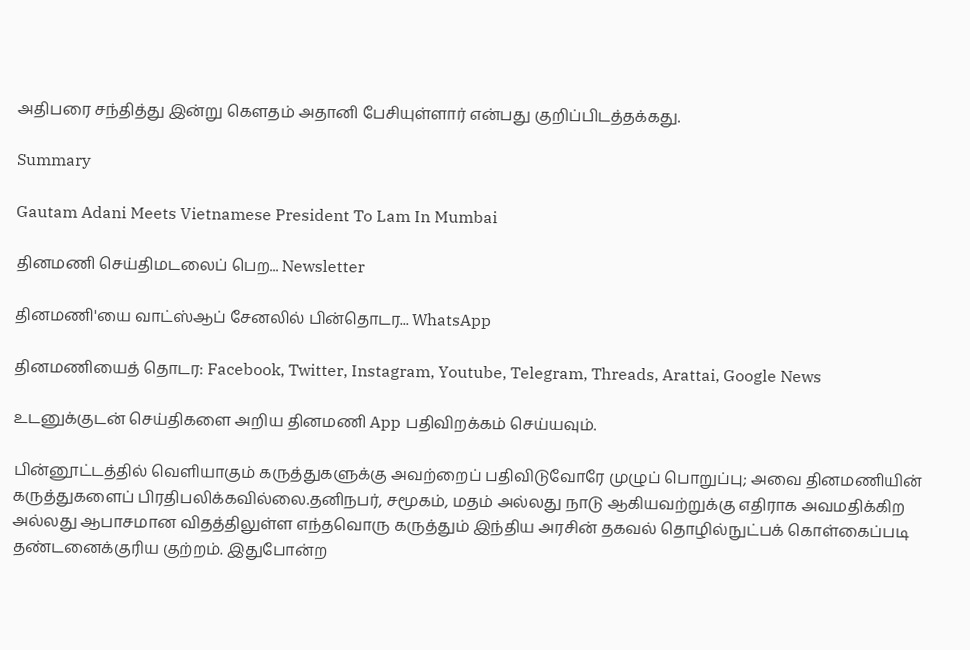அதிபரை சந்தித்து இன்று கெளதம் அதானி பேசியுள்ளார் என்பது குறிப்பிடத்தக்கது.

Summary

Gautam Adani Meets Vietnamese President To Lam In Mumbai

தினமணி செய்திமடலைப் பெற... Newsletter

தினமணி'யை வாட்ஸ்ஆப் சேனலில் பின்தொடர... WhatsApp

தினமணியைத் தொடர: Facebook, Twitter, Instagram, Youtube, Telegram, Threads, Arattai, Google News

உடனுக்குடன் செய்திகளை அறிய தினமணி App பதிவிறக்கம் செய்யவும்.

பின்னூட்டத்தில் வெளியாகும் கருத்துகளுக்கு அவற்றைப் பதிவிடுவோரே முழுப் பொறுப்பு; அவை தினமணியின் கருத்துகளைப் பிரதிபலிக்கவில்லை.தனிநபர், சமூகம், மதம் அல்லது நாடு ஆகியவற்றுக்கு எதிராக அவமதிக்கிற அல்லது ஆபாசமான விதத்திலுள்ள எந்தவொரு கருத்தும் இந்திய அரசின் தகவல் தொழில்நுட்பக் கொள்கைப்படி தண்டனைக்குரிய குற்றம். இதுபோன்ற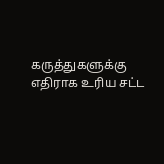கருத்துகளுக்கு எதிராக உரிய சட்ட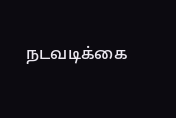நடவடிக்கை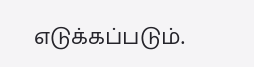எடுக்கப்படும்.